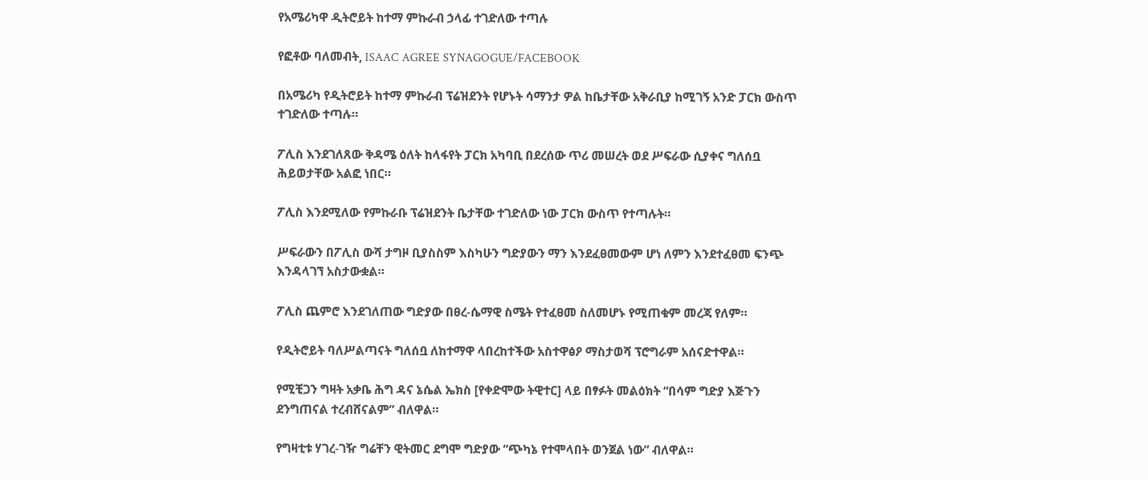የአሜሪካዋ ዲትሮይት ከተማ ምኩራብ ኃላፊ ተገድለው ተጣሉ

የፎቶው ባለመብት, ISAAC AGREE SYNAGOGUE/FACEBOOK

በአሜሪካ የዲትሮይት ከተማ ምኩራብ ፕሬዝደንት የሆኑት ሳማንታ ዎል ከቤታቸው አቅራቢያ ከሚገኝ አንድ ፓርክ ውስጥ ተገድለው ተጣሉ።

ፖሊስ እንደገለጸው ቅዳሜ ዕለት ከላፋየት ፓርክ አካባቢ በደረሰው ጥሪ መሠረት ወደ ሥፍራው ሲያቀና ግለሰቧ ሕይወታቸው አልፎ ነበር።

ፖሊስ እንደሚለው የምኩራቡ ፕሬዝደንት ቤታቸው ተገድለው ነው ፓርክ ውስጥ የተጣሉት።

ሥፍራውን በፖሊስ ውሻ ታግዞ ቢያስስም እስካሁን ግድያውን ማን እንደፈፀመውም ሆነ ለምን እንደተፈፀመ ፍንጭ እንዳላገኘ አስታውቋል።

ፖሊስ ጨምሮ እንደገለጠው ግድያው በፀረ-ሴማዊ ስሜት የተፈፀመ ስለመሆኑ የሚጠቁም መረጃ የለም።

የዲትሮይት ባለሥልጣናት ግለሰቧ ለከተማዋ ላበረከተችው አስተዋፅዖ ማስታወሻ ፕሮግራም አሰናድተዋል።

የሚቺጋን ግዛት አቃቤ ሕግ ዳና ኔሴል ኤክስ [የቀድሞው ትዊተር] ላይ በፃፉት መልዕክት “በሳም ግድያ እጅጉን ደንግጠናል ተረብሸናልም” ብለዋል።

የግዛቲቱ ሃገረ-ገዥ ግሬቸን ዊትመር ደግሞ ግድያው “ጭካኔ የተሞላበት ወንጀል ነው” ብለዋል።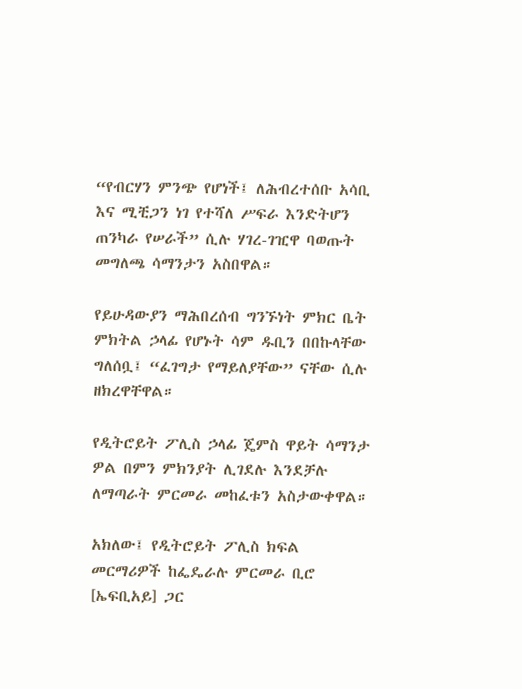“የብርሃን ምንጭ የሆነች፤ ለሕብረተሰቡ አሳቢ እና ሚቺጋን ነገ የተሻለ ሥፍራ እንድትሆን ጠንካራ የሠራች” ሲሉ ሃገረ-ገዢዋ ባወጡት መግለጫ ሳማንታን አስበዋል።

የይሁዳውያን ማሕበረሰብ ግንኙነት ምክር ቤት ምክትል ኃላፊ የሆኑት ሳም ዱቢን በበኩላቸው ግለሰቧ፤ “ፈገግታ የማይለያቸው” ናቸው ሲሉ ዘክረዋቸዋል።

የዲትሮይት ፖሊስ ኃላፊ ጄምስ ዋይት ሳማንታ ዎል በምን ምክንያት ሊገደሉ እንደቻሉ ለማጣራት ምርመራ መከፈቱን አስታውቀዋል።

አክለው፤ የዲትሮይት ፖሊስ ክፍል መርማሪዎች ከፌዴራሉ ምርመራ ቢሮ [ኤፍቢአይ] ጋር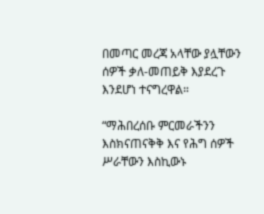በመጣር መረጃ አላቸው ያሏቸውን ሰዎች ቃለ-መጠይቅ እያደረጉ እንደሆነ ተናግረዋል።

“ማሕበረሰቡ ምርመራችንን እስክናጠናቅቅ እና የሕግ ሰዎች ሥራቸውን እስኪውኑ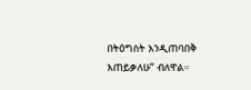በትዕግስት እንዲጠባበቅ እጠይቃለሁ” ብለዋል።